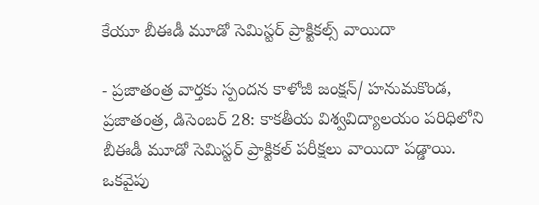కేయూ బీఈడీ మూడో సెమిస్టర్ ప్రాక్టికల్స్ వాయిదా

- ప్రజాతంత్ర వార్తకు స్పందన కాళోజీ జంక్షన్/ హనుమకొండ, ప్రజాతంత్ర, డిసెంబర్ 28: కాకతీయ విశ్వవిద్యాలయం పరిధిలోని బీఈడీ మూడో సెమిస్టర్ ప్రాక్టికల్ పరీక్షలు వాయిదా పడ్డాయి. ఒకవైపు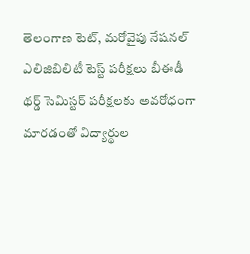తెలంగాణ టెట్, మరోవైపు నేషనల్ ఎలిజిబిలిటీ టెస్ట్ పరీక్షలు బీఈడీ థర్డ్ సెమిస్టర్ పరీక్షలకు అవరోధంగా మారడంతో విద్యార్థుల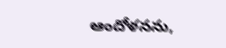ఆందోళనను,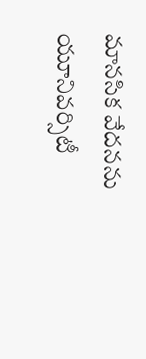మానసిక వేదనను యూనివర్సిటీ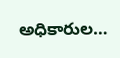అధికారుల…